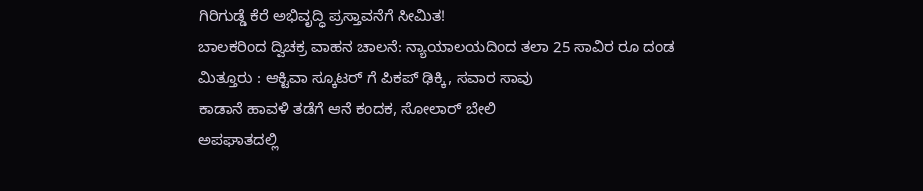ಗಿರಿಗುಡ್ಡೆ ಕೆರೆ ಅಭಿವೃದ್ಧಿ ಪ್ರಸ್ತಾವನೆಗೆ ಸೀಮಿತ!
ಬಾಲಕರಿಂದ ದ್ವಿಚಕ್ರ ವಾಹನ ಚಾಲನೆ: ನ್ಯಾಯಾಲಯದಿಂದ ತಲಾ 25 ಸಾವಿರ ರೂ ದಂಡ
ಮಿತ್ತೂರು : ಆಕ್ಟಿವಾ ಸ್ಕೂಟರ್ ಗೆ ಪಿಕಪ್ ಢಿಕ್ಕಿ, ಸವಾರ ಸಾವು
ಕಾಡಾನೆ ಹಾವಳಿ ತಡೆಗೆ ಆನೆ ಕಂದಕ, ಸೋಲಾರ್ ಬೇಲಿ
ಅಪಘಾತದಲ್ಲಿ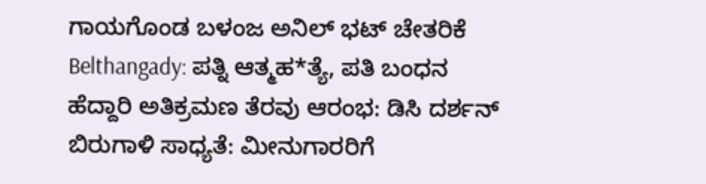ಗಾಯಗೊಂಡ ಬಳಂಜ ಅನಿಲ್ ಭಟ್ ಚೇತರಿಕೆ
Belthangady: ಪತ್ನಿ ಆತ್ಮಹ*ತ್ಯೆ, ಪತಿ ಬಂಧನ
ಹೆದ್ದಾರಿ ಅತಿಕ್ರಮಣ ತೆರವು ಆರಂಭ: ಡಿಸಿ ದರ್ಶನ್
ಬಿರುಗಾಳಿ ಸಾಧ್ಯತೆ: ಮೀನುಗಾರರಿಗೆ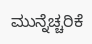ಮುನ್ನೆಚ್ಚರಿಕೆ